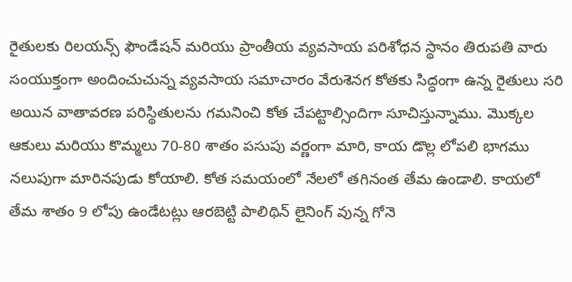రైతులకు రిలయన్స్ ఫౌండేషన్ మరియు ప్రాంతీయ వ్యవసాయ పరిశోధన స్థానం తిరుపతి వారు సంయుక్తంగా అందించుచున్న వ్యవసాయ సమాచారం వేరుశెనగ కోతకు సిద్ధంగా ఉన్న రైతులు సరి అయిన వాతావరణ పరిస్థితులను గమనించి కోత చేపట్టాల్సిందిగా సూచిస్తున్నాము. మొక్కల ఆకులు మరియు కొమ్మలు 70-80 శాతం పసుపు వర్ణంగా మారి, కాయ డొల్ల లోపలి భాగము నలుపుగా మారినపుడు కోయాలి. కోత సమయంలో నేలలో తగినంత తేమ ఉండాలి. కాయలో తేమ శాతం 9 లోపు ఉండేటట్లు ఆరబెట్టి పాలిథిన్ లైనింగ్ వున్న గోనె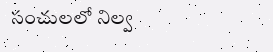సంచులలో నిల్వ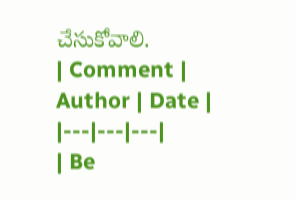చేసుకోవాలి.
| Comment | Author | Date |
|---|---|---|
| Be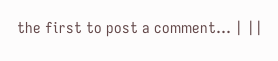the first to post a comment... | ||